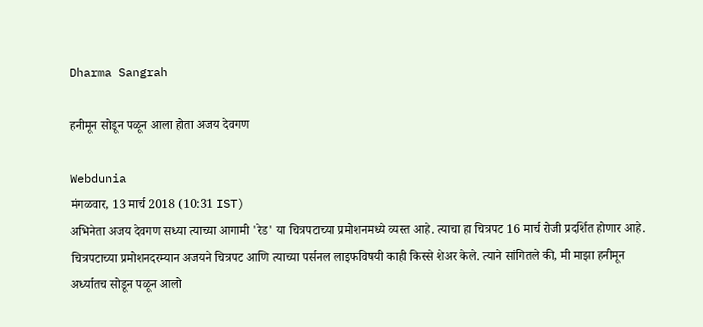Dharma Sangrah

हनीमून सोडून पळून आला होता अजय देवगण

Webdunia
मंगळवार, 13 मार्च 2018 (10:31 IST)
अभिनेता अजय देवगण सध्या त्याच्या आगामी 'रेड' या चित्रपटाच्या प्रमोशनमध्ये व्यस्त आहे. त्याचा हा चित्रपट 16 मार्च रोजी प्रदर्शित होणार आहे. चित्रपटाच्या प्रमोशनदरम्यान अजयने चित्रपट आणि त्याच्या पर्सनल लाइफविषयी काही किस्से शेअर केले. त्याने सांगितले की, मी माझा हनीमून अर्ध्यातच सोडून पळून आलो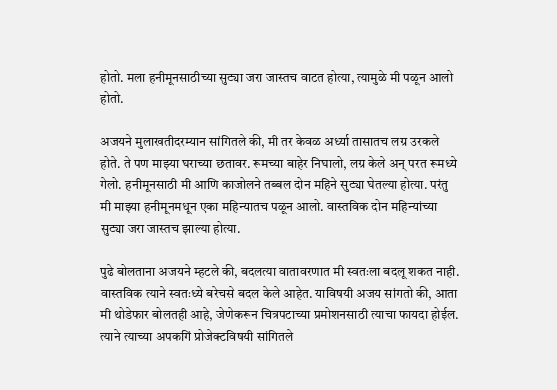होतो. मला हनीमूनसाठीच्या सुट्या जरा जास्तच वाटत होत्या, त्यामुळे मी पळून आलो होतो.

अजयने मुलाखतीदरम्यान सांगितले की, मी तर केवळ अर्ध्या तासातच लग्र उरकले होते. ते पण माझ्या घराच्या छतावर. रूमच्या बाहेर निघालो, लग्र केले अन्‌ परत रूमध्ये गेलो. हनीमूनसाठी मी आणि काजोलने तब्बल दोन महिने सुट्या घेतल्या होत्या. परंतु मी माझ्या हनीमूनमधून एका महिन्यातच पळून आलो. वास्तविक दोन महिन्यांच्या सुट्या जरा जास्तच झाल्या होत्या.

पुढे बोलताना अजयने म्हटले की, बदलत्या वातावरणात मी स्वतःला बदलू शकत नाही. वास्तविक त्याने स्वतःध्ये बरेचसे बदल केले आहेत. याविषयी अजय सांगतो की, आता मी थोडेफार बोलतही आहे, जेणेकरून चित्रपटाच्या प्रमोशनसाठी त्याचा फायदा होईल. त्याने त्याच्या अपकगिं प्रोजेक्टविषयी सांगितले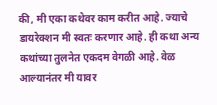की, मी एका कथेवर काम करीत आहे. ज्याचे डायरेक्शन मी स्वतः करणार आहे. ही कथा अन्य कथांच्या तुलनेत एकदम वेगळी आहे. वेळ आल्यानंतर मी यावर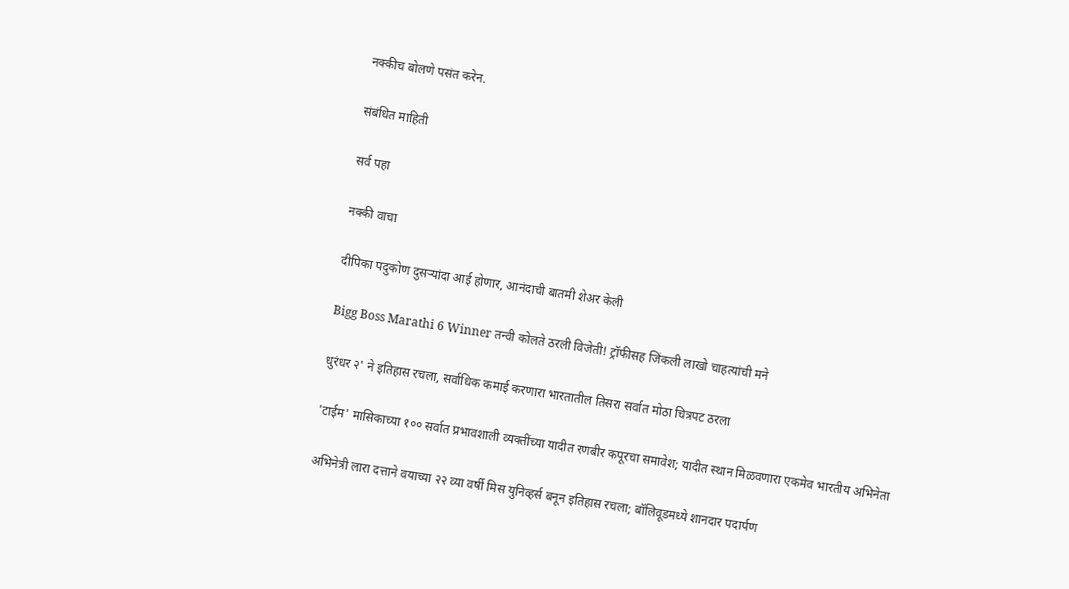नक्कीच बोलणे पसंत करेन.

संबंधित माहिती

सर्व पहा

नक्की वाचा

दीपिका पदुकोण दुसऱ्यांदा आई होणार, आनंदाची बातमी शेअर केली

Bigg Boss Marathi 6 Winner तन्वी कोलते ठरली विजेती! ट्रॉफीसह जिंकली लाखो चाहत्यांची मने

धुरंधर २' ने इतिहास रचला, सर्वाधिक कमाई करणारा भारतातील तिसरा सर्वात मोठा चित्रपट ठरला

'टाईम' मासिकाच्या १०० सर्वात प्रभावशाली व्यक्तींच्या यादीत रणबीर कपूरचा समावेश; यादीत स्थान मिळवणारा एकमेव भारतीय अभिनेता

अभिनेत्री लारा दत्ताने वयाच्या २२ व्या वर्षी मिस युनिव्हर्स बनून इतिहास रचला; बॉलिवूडमध्ये शानदार पदार्पण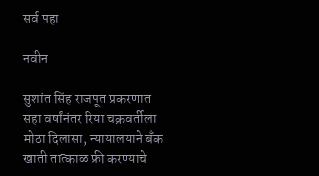सर्व पहा

नवीन

सुशांत सिंह राजपूत प्रकरणात सहा वर्षांनंतर रिया चक्रवर्तीला मोठा दिलासा, न्यायालयाने बँक खाती तात्काळ फ्री करण्याचे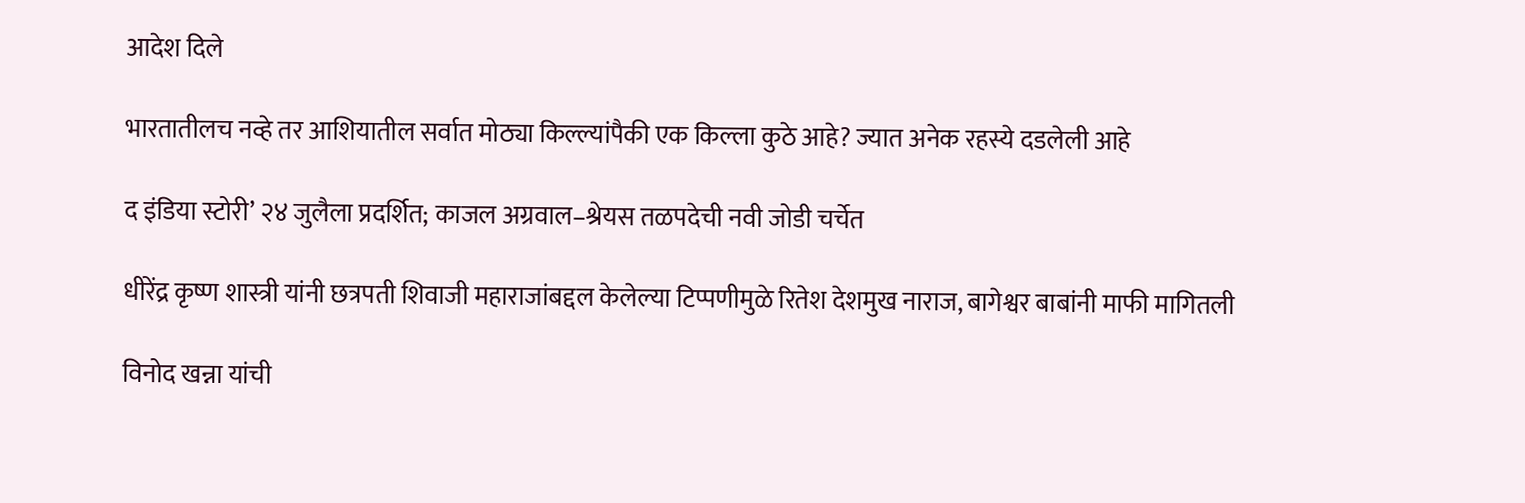आदेश दिले

भारतातीलच नव्हे तर आशियातील सर्वात मोठ्या किल्ल्यांपैकी एक किल्ला कुठे आहे? ज्यात अनेक रहस्ये दडलेली आहे

द इंडिया स्टोरी’ २४ जुलैला प्रदर्शित; काजल अग्रवाल–श्रेयस तळपदेची नवी जोडी चर्चेत

धीरेंद्र कृष्ण शास्त्री यांनी छत्रपती शिवाजी महाराजांबद्दल केलेल्या टिप्पणीमुळे रितेश देशमुख नाराज, बागेश्वर बाबांनी माफी मागितली

विनोद खन्ना यांची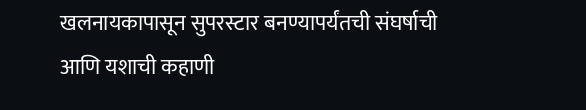खलनायकापासून सुपरस्टार बनण्यापर्यंतची संघर्षाची आणि यशाची कहाणी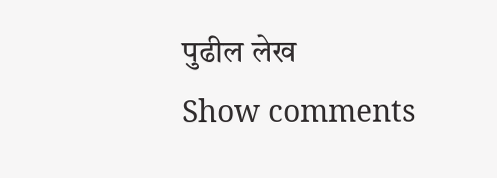पुढील लेख
Show comments